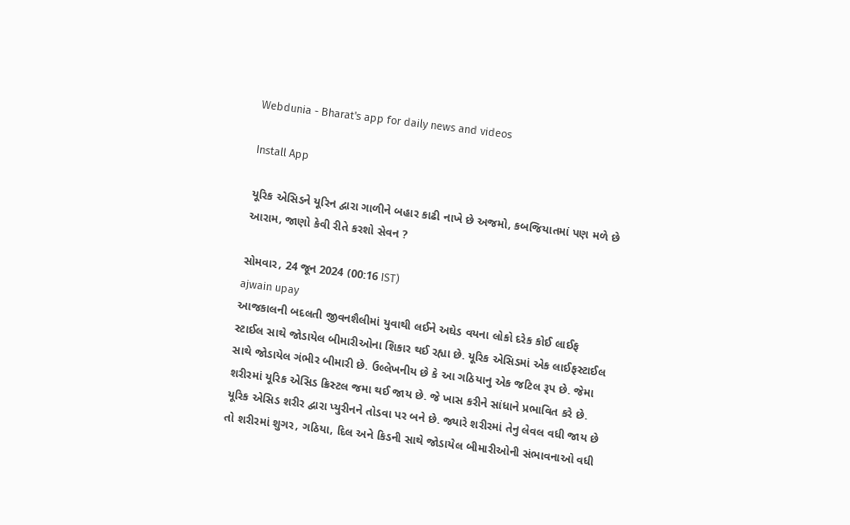Webdunia - Bharat's app for daily news and videos

Install App

યૂરિક એસિડને યૂરિન દ્વારા ગાળીને બહાર કાઢી નાખે છે અજમો, કબજિયાતમાં પણ મળે છે આરામ, જાણો કેવી રીતે કરશો સેવન ?

સોમવાર, 24 જૂન 2024 (00:16 IST)
ajwain upay
આજકાલની બદલતી જીવનશૈલીમાં યુવાથી લઈને અઘેડ વયના લોકો દરેક કોઈ લાઈફ સ્ટાઈલ સાથે જોડાયેલ બીમારીઓના શિકાર થઈ રહ્યા છે. યૂરિક એસિડમાં એક લાઈફસ્ટાઈલ સાથે જોડાયેલ ગંભીર બીમારી છે. ઉલ્લેખનીય છે કે આ ગઠિયાનુ એક જટિલ રૂપ છે. જેમા શરીરમાં યૂરિક એસિડ ક્રિસ્ટલ જમા થઈ જાય છે. જે ખાસ કરીને સાંધાને પ્રભાવિત કરે છે.  યૂરિક એસિડ શરીર દ્વારા પ્યુરીનને તોડવા પર બને છે. જ્યારે શરીરમાં તેનુ લેવલ વધી જાય છે તો શરીરમાં શુગર, ગઠિયા, દિલ અને કિડની સાથે જોડાયેલ બીમારીઓની સંભાવનાઓ વધી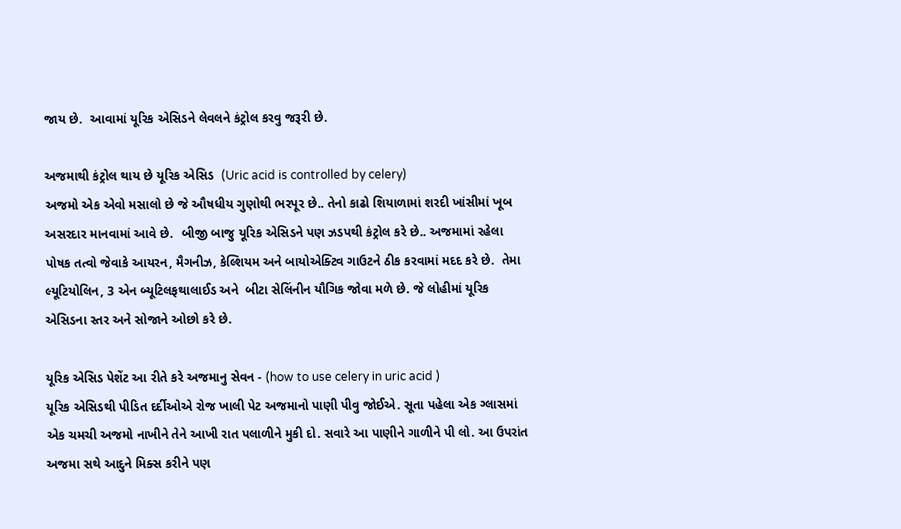જાય છે.  આવામાં યૂરિક એસિડને લેવલને કંટ્રોલ કરવુ જરૂરી છે.

અજમાથી કંટ્રોલ થાય છે યૂરિક એસિડ  (Uric acid is controlled by celery)
અજમો એક એવો મસાલો છે જે ઔષધીય ગુણોથી ભરપૂર છે.. તેનો કાઢો શિયાળામાં શરદી ખાંસીમાં ખૂબ અસરદાર માનવામાં આવે છે.  બીજી બાજુ યૂરિક એસિડને પણ ઝડપથી કંટ્રોલ કરે છે.. અજમામાં રહેલા પોષક તત્વો જેવાકે આયરન, મૈગનીઝ, કેલ્શિયમ અને બાયોએક્ટિવ ગાઉટને ઠીક કરવામાં મદદ કરે છે.  તેમા લ્યૂટિયોલિન, 3 એન બ્યૂટિલફથાલાઈડ અને  બીટા સેલિંનીન યૌગિક જોવા મળે છે. જે લોહીમાં યૂરિક એસિડના સ્તર અને સોજાને ઓછો કરે છે.

યૂરિક એસિડ પેશેંટ આ રીતે કરે અજમાનુ સેવન - (how to use celery in uric acid )
યૂરિક એસિડથી પીડિત દર્દીઓએ રોજ ખાલી પેટ અજમાનો પાણી પીવુ જોઈએ. સૂતા પહેલા એક ગ્લાસમાં એક ચમચી અજમો નાખીને તેને આખી રાત પલાળીને મુકી દો. સવારે આ પાણીને ગાળીને પી લો. આ ઉપરાંત અજમા સથે આદુને મિક્સ કરીને પણ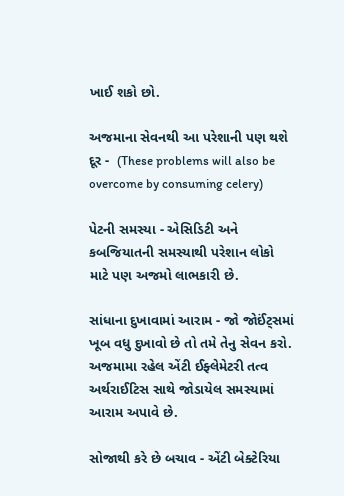ખાઈ શકો છો.

અજમાના સેવનથી આ પરેશાની પણ થશે દૂર -  (These problems will also be overcome by consuming celery)

પેટની સમસ્યા - એસિડિટી અને કબજિયાતની સમસ્યાથી પરેશાન લોકો માટે પણ અજમો લાભકારી છે.

સાંધાના દુખાવામાં આરામ - જો જોઈંટ્સમાં ખૂબ વધુ દુખાવો છે તો તમે તેનુ સેવન કરો. અજમામા રહેલ એંટી ઈફ્લેમેટરી તત્વ અર્થરાઈટિસ સાથે જોડાયેલ સમસ્યામાં આરામ અપાવે છે.

સોજાથી કરે છે બચાવ - એંટી બેક્ટેરિયા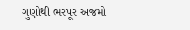ગુણોથી ભરપૂર અજમો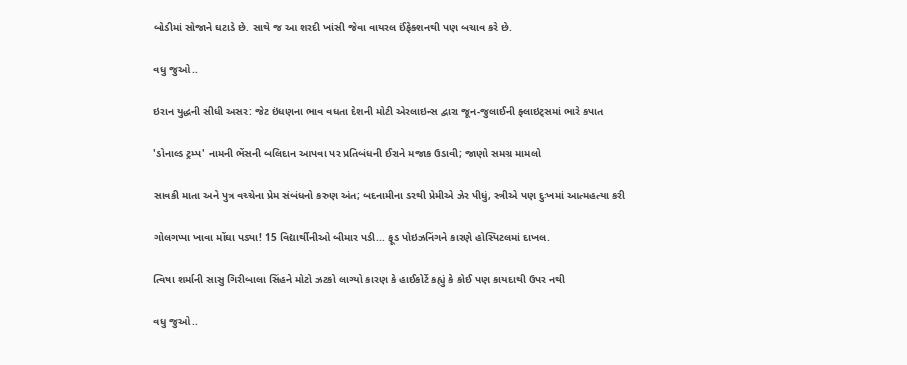બોડીમાં સોજાને ઘટાડે છે. સાથે જ આ શરદી ખાંસી જેવા વાયરલ ઈંફેક્શનથી પણ બચાવ કરે છે.

વધુ જુઓ..

ઇરાન યુદ્ધની સીધી અસર: જેટ ઇંધણના ભાવ વધતા દેશની મોટી એરલાઇન્સ દ્વારા જૂન-જુલાઈની ફ્લાઇટ્સમાં ભારે કપાત

'ડોનાલ્ડ ટ્રમ્પ' નામની ભેંસની બલિદાન આપવા પર પ્રતિબંધની ઈરાને મજાક ઉડાવી; જાણો સમગ્ર મામલો

સાવકી માતા અને પુત્ર વચ્ચેના પ્રેમ સંબંધનો કરુણ અંત; બદનામીના ડરથી પ્રેમીએ ઝેર પીધું, સ્ત્રીએ પણ દુઃખમાં આત્મહત્યા કરી

ગોલગપ્પા ખાવા મોંઘા પડ્યા! 15 વિદ્યાર્થીનીઓ બીમાર પડી... ફૂડ પોઇઝનિંગને કારણે હોસ્પિટલમાં દાખલ.

ત્વિષા શર્માની સાસુ ગિરીબાલા સિંહને મોટો ઝટકો લાગ્યો કારણ કે હાઈકોર્ટે કહ્યું કે કોઈ પણ કાયદાથી ઉપર નથી

વધુ જુઓ..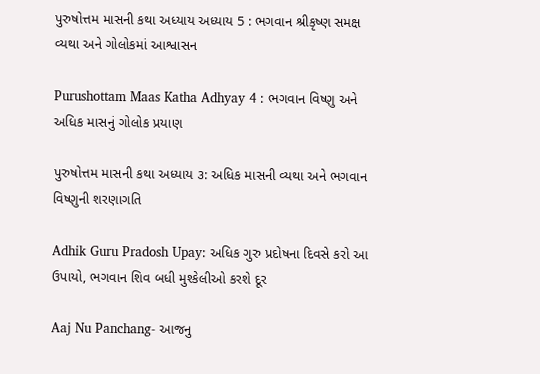પુરુષોત્તમ માસની કથા અધ્યાય અધ્યાય 5 : ભગવાન શ્રીકૃષ્ણ સમક્ષ વ્યથા અને ગોલોકમાં આશ્વાસન

Purushottam Maas Katha Adhyay 4 : ભગવાન વિષ્ણુ અને અધિક માસનું ગોલોક પ્રયાણ

પુરુષોત્તમ માસની કથા અધ્યાય ૩: અધિક માસની વ્યથા અને ભગવાન વિષ્ણુની શરણાગતિ

Adhik Guru Pradosh Upay: અધિક ગુરુ પ્રદોષના દિવસે કરો આ ઉપાયો, ભગવાન શિવ બધી મુશ્કેલીઓ કરશે દૂર

Aaj Nu Panchang- આજનુ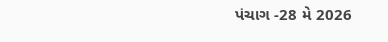પંચાગ -28 મે 2026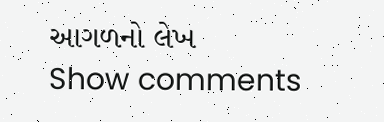આગળનો લેખ
Show comments